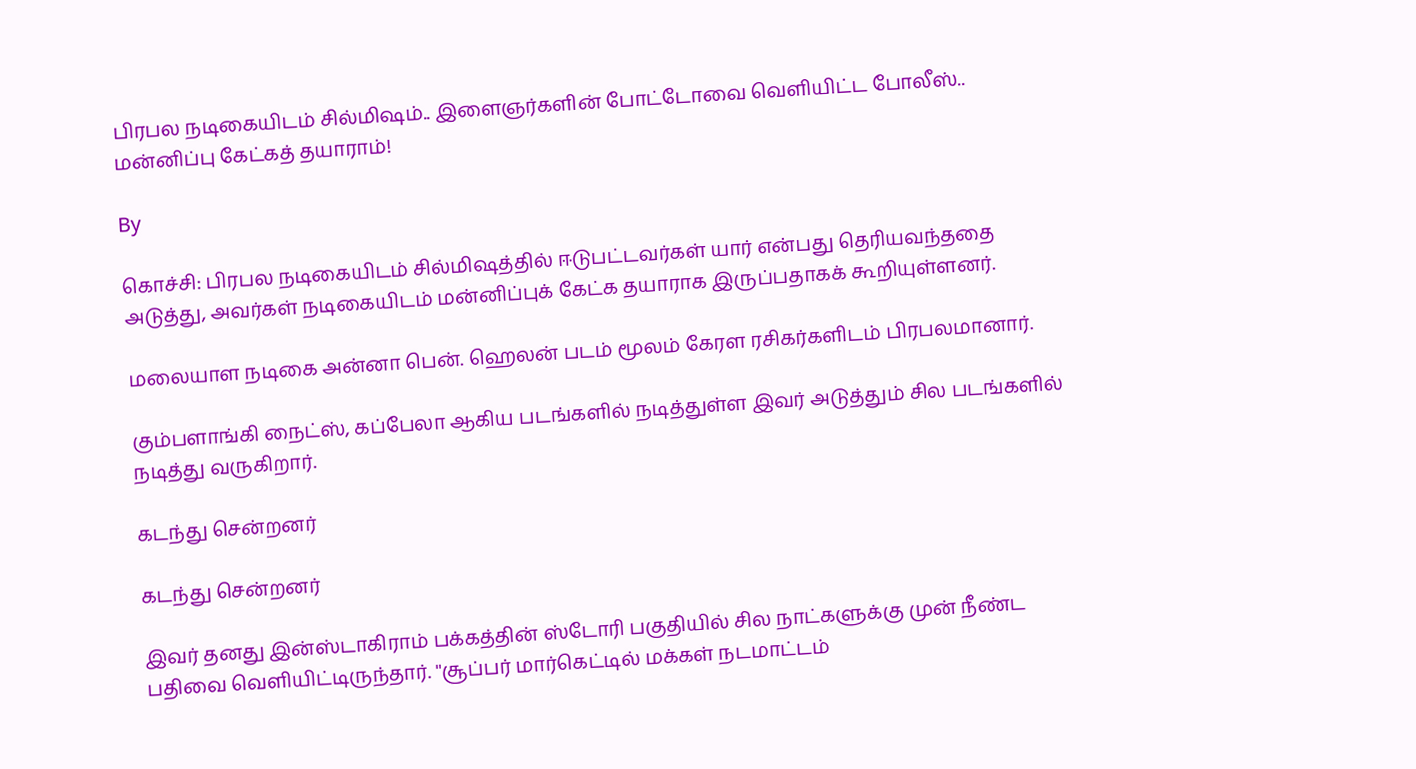பிரபல நடிகையிடம் சில்மிஷம்.. இளைஞர்களின் போட்டோவை வெளியிட்ட போலீஸ்.. மன்னிப்பு கேட்கத் தயாராம்!

By

கொச்சி: பிரபல நடிகையிடம் சில்மிஷத்தில் ஈடுபட்டவர்கள் யார் என்பது தெரியவந்ததை அடுத்து, அவர்கள் நடிகையிடம் மன்னிப்புக் கேட்க தயாராக இருப்பதாகக் கூறியுள்ளனர்.

மலையாள நடிகை அன்னா பென். ஹெலன் படம் மூலம் கேரள ரசிகர்களிடம் பிரபலமானார்.

கும்பளாங்கி நைட்ஸ், கப்பேலா ஆகிய படங்களில் நடித்துள்ள இவர் அடுத்தும் சில படங்களில் நடித்து வருகிறார்.

கடந்து சென்றனர்

கடந்து சென்றனர்

இவர் தனது இன்ஸ்டாகிராம் பக்கத்தின் ஸ்டோரி பகுதியில் சில நாட்களுக்கு முன் நீண்ட பதிவை வெளியிட்டிருந்தார். ''சூப்பர் மார்கெட்டில் மக்கள் நடமாட்டம்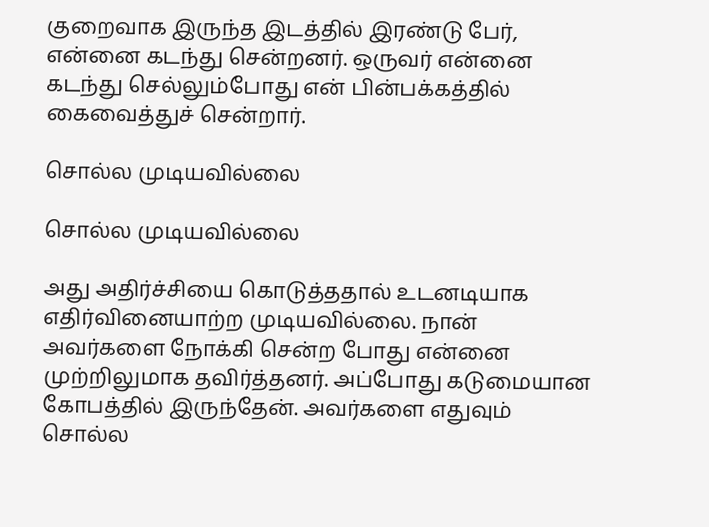குறைவாக இருந்த இடத்தில் இரண்டு பேர், என்னை கடந்து சென்றனர். ஒருவர் என்னை கடந்து செல்லும்போது என் பின்பக்கத்தில் கைவைத்துச் சென்றார்.

சொல்ல முடியவில்லை

சொல்ல முடியவில்லை

அது அதிர்ச்சியை கொடுத்ததால் உடனடியாக எதிர்வினையாற்ற முடியவில்லை. நான் அவர்களை நோக்கி சென்ற போது என்னை முற்றிலுமாக தவிர்த்தனர். அப்போது கடுமையான கோபத்தில் இருந்தேன். அவர்களை எதுவும் சொல்ல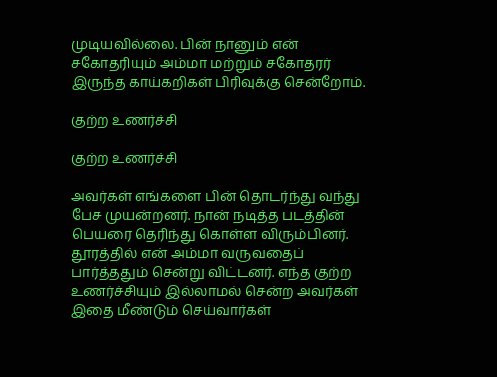முடியவில்லை. பின் நானும் என் சகோதரியும் அம்மா மற்றும் சகோதரர் இருந்த காய்கறிகள் பிரிவுக்கு சென்றோம்.

குற்ற உணர்ச்சி

குற்ற உணர்ச்சி

அவர்கள் எங்களை பின் தொடர்ந்து வந்து பேச முயன்றனர். நான் நடித்த படத்தின் பெயரை தெரிந்து கொள்ள விரும்பினர். தூரத்தில் என் அம்மா வருவதைப் பார்த்ததும் சென்று விட்டனர். எந்த குற்ற உணர்ச்சியும் இல்லாமல் சென்ற அவர்கள் இதை மீண்டும் செய்வார்கள்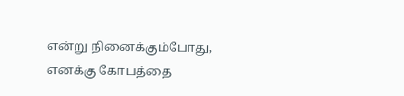என்று நினைக்கும்போது, எனக்கு கோபத்தை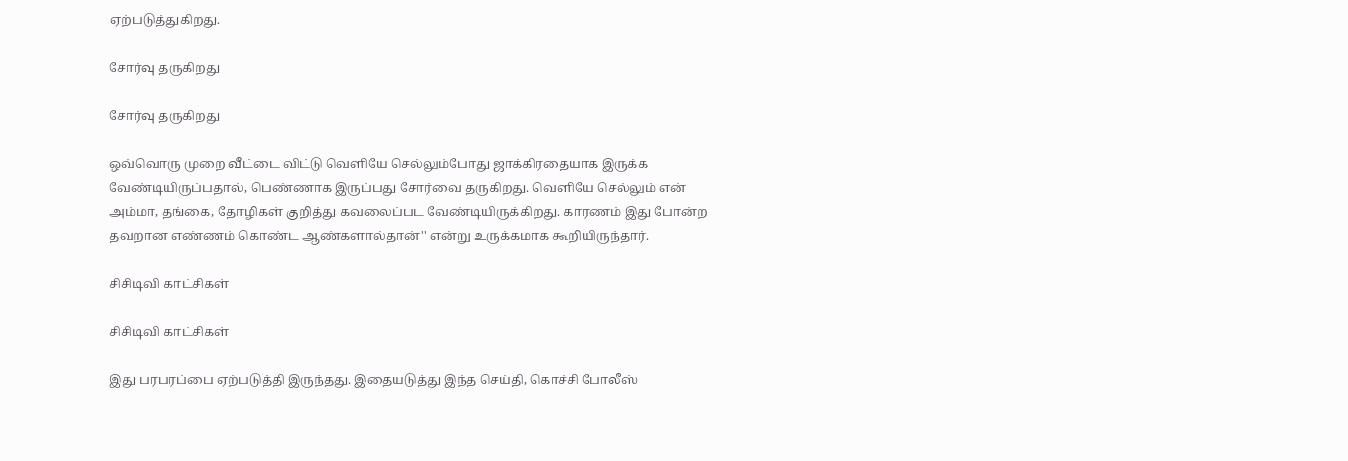ஏற்படுத்துகிறது.

சோர்வு தருகிறது

சோர்வு தருகிறது

ஒவ்வொரு முறை வீட்டை விட்டு வெளியே செல்லும்போது ஜாக்கிரதையாக இருக்க வேண்டியிருப்பதால், பெண்ணாக இருப்பது சோர்வை தருகிறது. வெளியே செல்லும் என் அம்மா, தங்கை, தோழிகள் குறித்து கவலைப்பட வேண்டியிருக்கிறது. காரணம் இது போன்ற தவறான எண்ணம் கொண்ட ஆண்களால்தான்'' என்று உருக்கமாக கூறியிருந்தார்.

சிசிடிவி காட்சிகள்

சிசிடிவி காட்சிகள்

இது பரபரப்பை ஏற்படுத்தி இருந்தது. இதையடுத்து இந்த செய்தி, கொச்சி போலீஸ்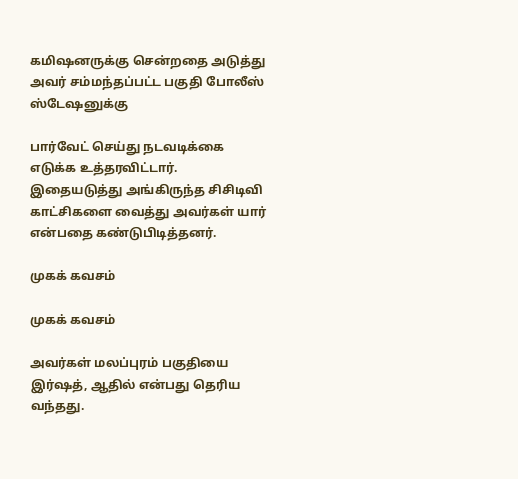கமிஷனருக்கு சென்றதை அடுத்து அவர் சம்மந்தப்பட்ட பகுதி போலீஸ் ஸ்டேஷனுக்கு

பார்வேட் செய்து நடவடிக்கை எடுக்க உத்தரவிட்டார். இதையடுத்து அங்கிருந்த சிசிடிவி காட்சிகளை வைத்து அவர்கள் யார் என்பதை கண்டுபிடித்தனர்.

முகக் கவசம்

முகக் கவசம்

அவர்கள் மலப்புரம் பகுதியை இர்ஷத், ஆதில் என்பது தெரிய வந்தது.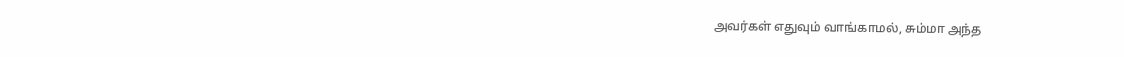அவர்கள் எதுவும் வாங்காமல், சும்மா அந்த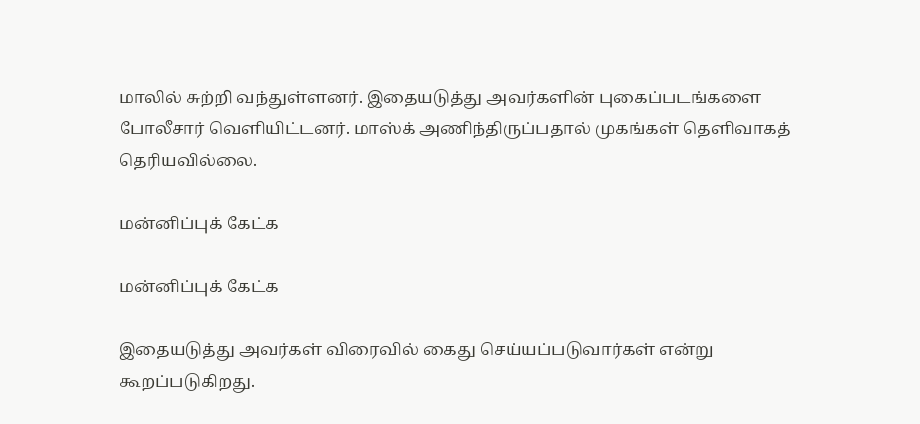மாலில் சுற்றி வந்துள்ளனர். இதையடுத்து அவர்களின் புகைப்படங்களை போலீசார் வெளியிட்டனர். மாஸ்க் அணிந்திருப்பதால் முகங்கள் தெளிவாகத் தெரியவில்லை.

மன்னிப்புக் கேட்க

மன்னிப்புக் கேட்க

இதையடுத்து அவர்கள் விரைவில் கைது செய்யப்படுவார்கள் என்று கூறப்படுகிறது.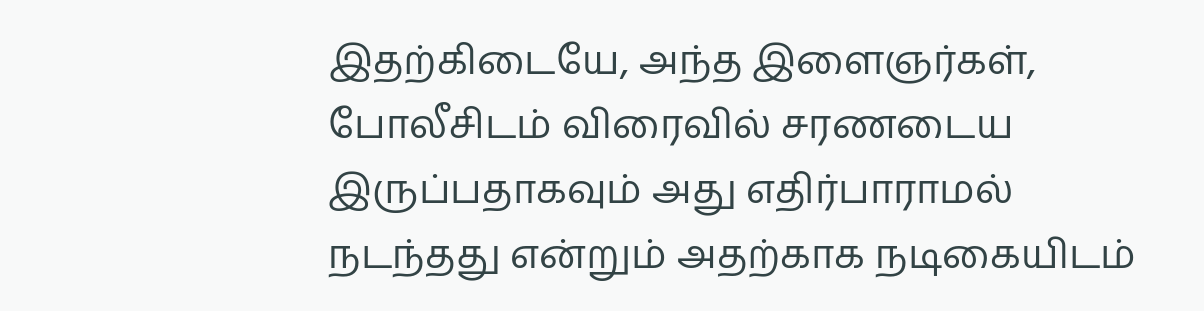இதற்கிடையே, அந்த இளைஞர்கள், போலீசிடம் விரைவில் சரணடைய இருப்பதாகவும் அது எதிர்பாராமல் நடந்தது என்றும் அதற்காக நடிகையிடம்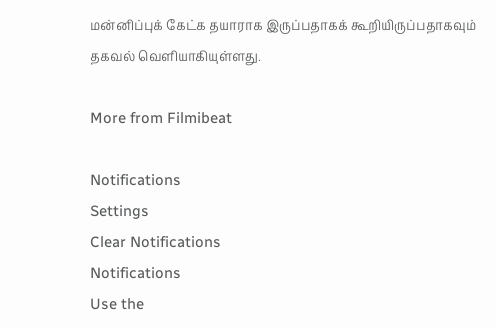மன்னிப்புக் கேட்க தயாராக இருப்பதாகக் கூறியிருப்பதாகவும் தகவல் வெளியாகியுள்ளது.

More from Filmibeat

Notifications
Settings
Clear Notifications
Notifications
Use the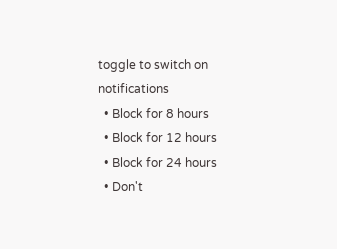toggle to switch on notifications
  • Block for 8 hours
  • Block for 12 hours
  • Block for 24 hours
  • Don't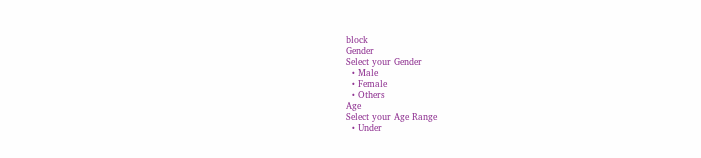block
Gender
Select your Gender
  • Male
  • Female
  • Others
Age
Select your Age Range
  • Under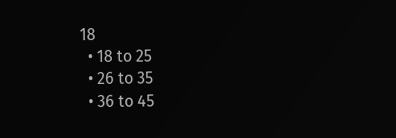18
  • 18 to 25
  • 26 to 35
  • 36 to 45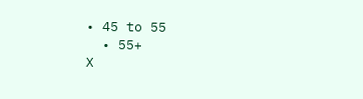• 45 to 55
  • 55+
X